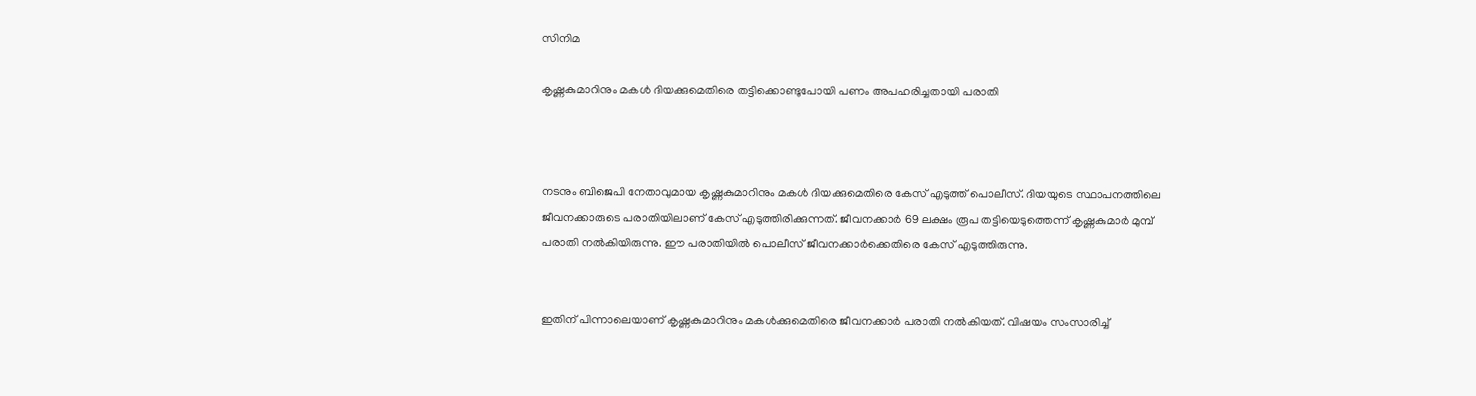സിനിമ

കൃഷ്ണകുമാറിനും മകള്‍ ദിയക്കുമെതിരെ തട്ടിക്കൊണ്ടുപോയി പണം അപഹരിച്ചതായി പരാതി



നടനും ബിജെപി നേതാവുമായ കൃഷ്ണകുമാറിനും മകള്‍ ദിയക്കുമെതിരെ കേസ് എടുത്ത് പൊലീസ്. ദിയയുടെ സ്ഥാപനത്തിലെ ജീവനക്കാരുടെ പരാതിയിലാണ് കേസ് എടുത്തിരിക്കുന്നത്. ജീവനക്കാര്‍ 69 ലക്ഷം രൂപ തട്ടിയെടുത്തെന്ന് കൃഷ്ണകുമാര്‍ മുമ്പ് പരാതി നല്‍കിയിരുന്നു. ഈ പരാതിയില്‍ പൊലീസ് ജീവനക്കാര്‍ക്കെതിരെ കേസ് എടുത്തിരുന്നു.


ഇതിന് പിന്നാലെയാണ് കൃഷ്ണകുമാറിനും മകള്‍ക്കുമെതിരെ ജീവനക്കാര്‍ പരാതി നല്‍കിയത്. വിഷയം സംസാരിച്ച്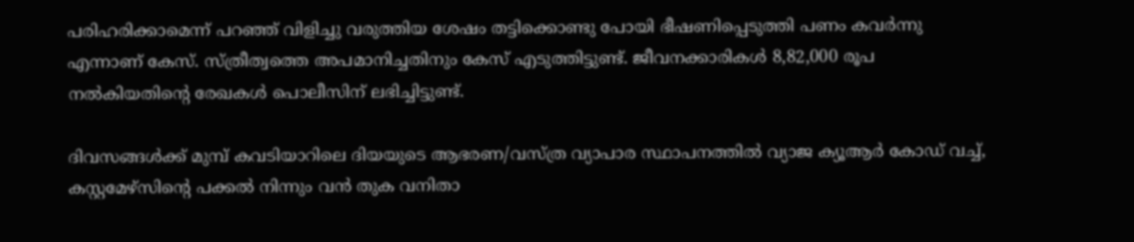പരിഹരിക്കാമെന്ന് പറഞ്ഞ് വിളിച്ചു വരുത്തിയ ശേഷം തട്ടിക്കൊണ്ടു പോയി ഭീഷണിപ്പെടുത്തി പണം കവര്‍ന്നു എന്നാണ് കേസ്. സ്ത്രീത്വത്തെ അപമാനിച്ചതിനും കേസ് എടുത്തിട്ടുണ്ട്. ജീവനക്കാരികള്‍ 8,82,000 രൂപ നല്‍കിയതിന്റെ രേഖകള്‍ പൊലീസിന് ലഭിച്ചിട്ടുണ്ട്.

ദിവസങ്ങള്‍ക്ക് മുമ്പ് കവടിയാറിലെ ദിയയുടെ ആഭരണ/വസ്ത്ര വ്യാപാര സ്ഥാപനത്തില്‍ വ്യാജ ക്യൂആര്‍ കോഡ് വച്ച്, കസ്റ്റമേഴ്സിന്റെ പക്കല്‍ നിന്നും വന്‍ തുക വനിതാ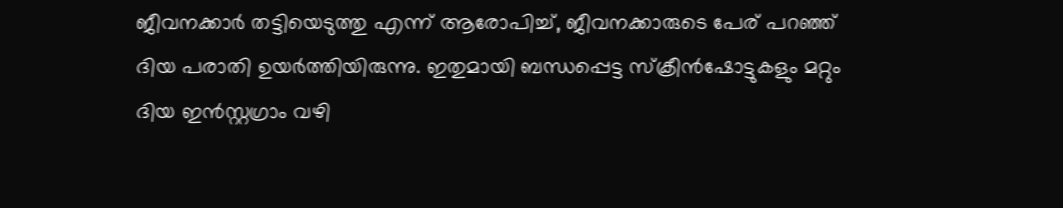ജീവനക്കാര്‍ തട്ടിയെടുത്തു എന്ന് ആരോപിച്ച്, ജീവനക്കാരുടെ പേര് പറഞ്ഞ് ദിയ പരാതി ഉയര്‍ത്തിയിരുന്നു. ഇതുമായി ബന്ധപ്പെട്ട സ്‌ക്രീന്‍ഷോട്ടുകളും മറ്റും ദിയ ഇന്‍സ്റ്റഗ്രാം വഴി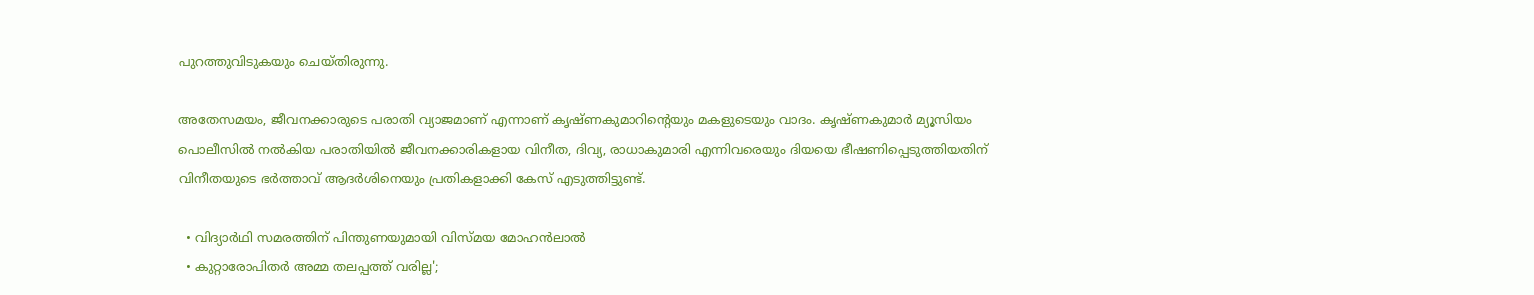പുറത്തുവിടുകയും ചെയ്തിരുന്നു.

അതേസമയം, ജീവനക്കാരുടെ പരാതി വ്യാജമാണ് എന്നാണ് കൃഷ്ണകുമാറിന്റെയും മകളുടെയും വാദം. കൃഷ്ണകുമാര്‍ മ്യൂസിയം പൊലീസില്‍ നല്‍കിയ പരാതിയില്‍ ജീവനക്കാരികളായ വിനീത, ദിവ്യ, രാധാകുമാരി എന്നിവരെയും ദിയയെ ഭീഷണിപ്പെടുത്തിയതിന് വിനീതയുടെ ഭര്‍ത്താവ് ആദര്‍ശിനെയും പ്രതികളാക്കി കേസ് എടുത്തിട്ടുണ്ട്.

  • വിദ്യാര്‍ഥി സമരത്തിന് പിന്തുണയുമായി വിസ്മയ മോഹന്‍ലാല്‍
  • കുറ്റാരോപിതര്‍ അമ്മ തലപ്പത്ത് വരില്ല';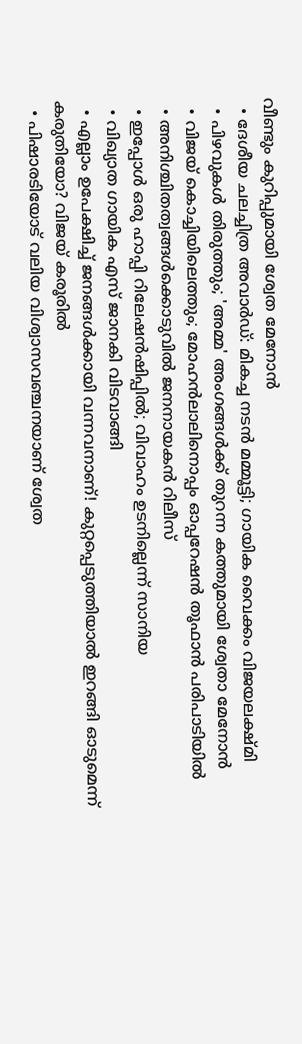വീണ്ടും കുറിപ്പുമായി ശ്വേത മേനോന്‍
  • ദേശീയ ചലച്ചിത്ര അവാര്‍ഡ്: മികച്ച നടന്‍ മമ്മൂട്ടി; ഗായിക വൈക്കം വിജയലക്ഷ്മി
  • പിഴവുകള്‍ തിരുത്തും; 'അമ്മ' അംഗങ്ങള്‍ക്ക് തുറന്ന കത്തുമായി ശ്വേതാ മേനോന്‍
  • വിജയ് കൊച്ചിയിലെത്തും; മോഹന്‍ലാലിനൊപ്പം ഓപ്പറേഷന്‍ തൂഫാന്‍ പരിപാടിയില്‍
  • അനിശ്ചിതത്വങ്ങള്‍ക്കൊടുവില്‍ ജനനായകന്‍ റിലീസ്
  • ഇപ്പോള്‍ ഒരു ഹാപ്പി റിലേഷന്‍ഷിപ്പില്‍; വിവാഹം ഉടനില്ലെന്ന് സാനിയ
  • വിഖ്യാത ഗായിക എസ് ജാനകി വിടവാങ്ങി
  • എല്ലാം ഉപേക്ഷിച്ച് ജനങ്ങള്‍ക്കായി വന്നവനാണ്! കുറ്റപ്പെടുത്തിയാല്‍ ഇറങ്ങി ഓടുമെന്ന് കരുതിയോ? വിജയ് കരൂരില്‍
  • പിഷാരടിയോട് വലിയ വിശ്വാസവഞ്ചനയാണ് ശ്വേത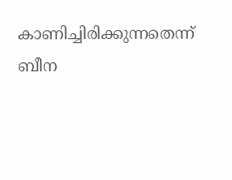കാണിച്ചിരിക്കുന്നതെന്ന് ബീന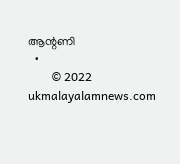ആന്റണി
  •
        © 2022 ukmalayalamnews.com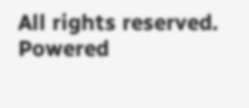All rights reserved. Powered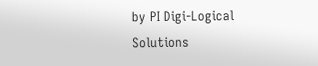by PI Digi-Logical Solutions